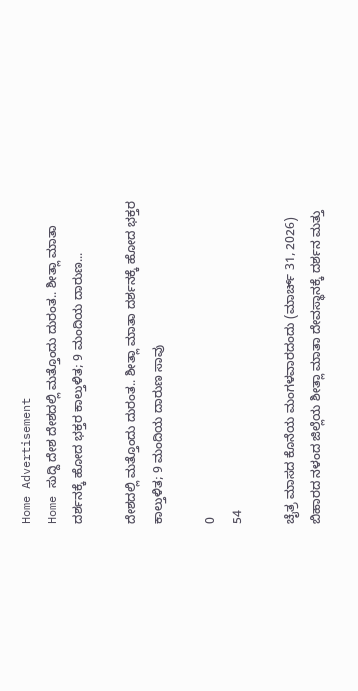Home Advertisement
Home ಸುದ್ದಿ ದೇಶ ದೇಶದಲ್ಲಿ ಮತ್ತೊಂದು ದುರಂತ.. ಶೀತ್ಲಾ ಮಾತಾ ದರ್ಶನಕ್ಕೆ ಹೋದ ಭಕ್ತರ ಕಾಲ್ತುಳಿತ; 9 ಮಂದಿಯ ದಾರುಣ...

ದೇಶದಲ್ಲಿ ಮತ್ತೊಂದು ದುರಂತ.. ಶೀತ್ಲಾ ಮಾತಾ ದರ್ಶನಕ್ಕೆ ಹೋದ ಭಕ್ತರ ಕಾಲ್ತುಳಿತ; 9 ಮಂದಿಯ ದಾರುಣ ಸಾವು

0
54

ಚೈತ್ರ ಮಾಸದ ಕೊನೆಯ ಮಂಗಳವಾರದಂದು (ಮಾರ್ಚ್ 31, 2026) ಬಿಹಾರದ ನಳಂದ ಜಿಲ್ಲೆಯ ಶೀತ್ಲಾ ಮಾತಾ ದೇವಸ್ಥಾನಕ್ಕೆ ದರ್ಶನ ಮತ್ತು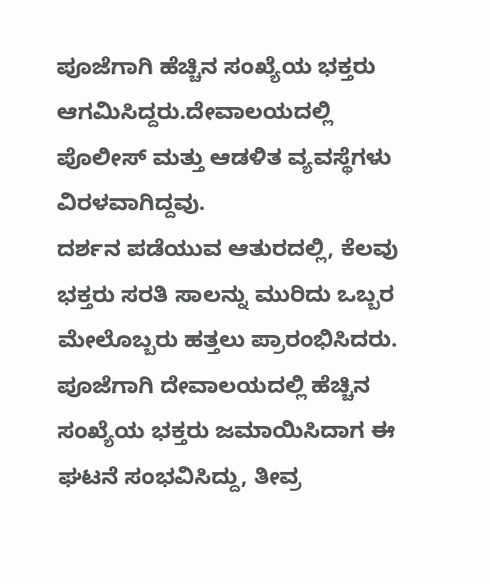ಪೂಜೆಗಾಗಿ ಹೆಚ್ಚಿನ ಸಂಖ್ಯೆಯ ಭಕ್ತರು ಆಗಮಿಸಿದ್ದರು.ದೇವಾಲಯದಲ್ಲಿ ಪೊಲೀಸ್ ಮತ್ತು ಆಡಳಿತ ವ್ಯವಸ್ಥೆಗಳು ವಿರಳವಾಗಿದ್ದವು.
ದರ್ಶನ ಪಡೆಯುವ ಆತುರದಲ್ಲಿ, ಕೆಲವು ಭಕ್ತರು ಸರತಿ ಸಾಲನ್ನು ಮುರಿದು ಒಬ್ಬರ ಮೇಲೊಬ್ಬರು ಹತ್ತಲು ಪ್ರಾರಂಭಿಸಿದರು. ಪೂಜೆಗಾಗಿ ದೇವಾಲಯದಲ್ಲಿ ಹೆಚ್ಚಿನ ಸಂಖ್ಯೆಯ ಭಕ್ತರು ಜಮಾಯಿಸಿದಾಗ ಈ ಘಟನೆ ಸಂಭವಿಸಿದ್ದು, ತೀವ್ರ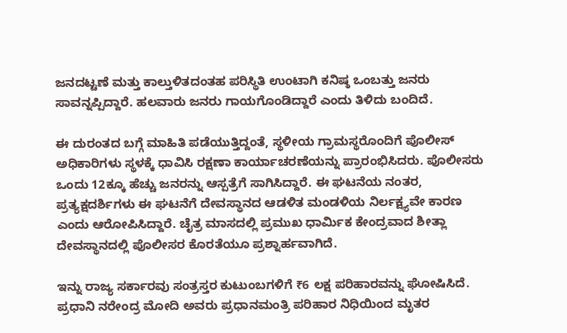ಜನದಟ್ಟಣೆ ಮತ್ತು ಕಾಲ್ತುಳಿತದಂತಹ ಪರಿಸ್ಥಿತಿ ಉಂಟಾಗಿ ಕನಿಷ್ಠ ಒಂಬತ್ತು ಜನರು ಸಾವನ್ನಪ್ಪಿದ್ದಾರೆ. ಹಲವಾರು ಜನರು ಗಾಯಗೊಂಡಿದ್ದಾರೆ ಎಂದು ತಿಳಿದು ಬಂದಿದೆ.

ಈ ದುರಂತದ ಬಗ್ಗೆ ಮಾಹಿತಿ ಪಡೆಯುತ್ತಿದ್ದಂತೆ, ಸ್ಥಳೀಯ ಗ್ರಾಮಸ್ಥರೊಂದಿಗೆ ಪೊಲೀಸ್ ಅಧಿಕಾರಿಗಳು ಸ್ಥಳಕ್ಕೆ ಧಾವಿಸಿ ರಕ್ಷಣಾ ಕಾರ್ಯಾಚರಣೆಯನ್ನು ಪ್ರಾರಂಭಿಸಿದರು. ಪೊಲೀಸರು ಒಂದು 12ಕ್ಕೂ ಹೆಚ್ಚು ಜನರನ್ನು ಆಸ್ಪತ್ರೆಗೆ ಸಾಗಿಸಿದ್ದಾರೆ. ಈ ಘಟನೆಯ ನಂತರ, ಪ್ರತ್ಯಕ್ಷದರ್ಶಿಗಳು ಈ ಘಟನೆಗೆ ದೇವಸ್ಥಾನದ ಆಡಳಿತ ಮಂಡಳಿಯ ನಿರ್ಲಕ್ಷ್ಯವೇ ಕಾರಣ ಎಂದು ಆರೋಪಿಸಿದ್ದಾರೆ. ಚೈತ್ರ ಮಾಸದಲ್ಲಿ ಪ್ರಮುಖ ಧಾರ್ಮಿಕ ಕೇಂದ್ರವಾದ ಶೀತ್ಲಾ ದೇವಸ್ಥಾನದಲ್ಲಿ ಪೊಲೀಸರ ಕೊರತೆಯೂ ಪ್ರಶ್ನಾರ್ಹವಾಗಿದೆ.

ಇನ್ನು ರಾಜ್ಯ ಸರ್ಕಾರವು ಸಂತ್ರಸ್ತರ ಕುಟುಂಬಗಳಿಗೆ ₹6 ಲಕ್ಷ ಪರಿಹಾರವನ್ನು ಘೋಷಿಸಿದೆ. ಪ್ರಧಾನಿ ನರೇಂದ್ರ ಮೋದಿ ಅವರು ಪ್ರಧಾನಮಂತ್ರಿ ಪರಿಹಾರ ನಿಧಿಯಿಂದ ಮೃತರ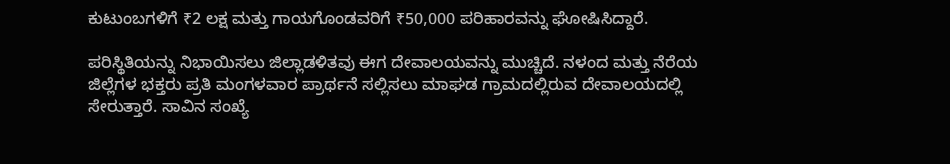ಕುಟುಂಬಗಳಿಗೆ ₹2 ಲಕ್ಷ ಮತ್ತು ಗಾಯಗೊಂಡವರಿಗೆ ₹50,000 ಪರಿಹಾರವನ್ನು ಘೋಷಿಸಿದ್ದಾರೆ.

ಪರಿಸ್ಥಿತಿಯನ್ನು ನಿಭಾಯಿಸಲು ಜಿಲ್ಲಾಡಳಿತವು ಈಗ ದೇವಾಲಯವನ್ನು ಮುಚ್ಚಿದೆ. ನಳಂದ ಮತ್ತು ನೆರೆಯ ಜಿಲ್ಲೆಗಳ ಭಕ್ತರು ಪ್ರತಿ ಮಂಗಳವಾರ ಪ್ರಾರ್ಥನೆ ಸಲ್ಲಿಸಲು ಮಾಘಡ ಗ್ರಾಮದಲ್ಲಿರುವ ದೇವಾಲಯದಲ್ಲಿ ಸೇರುತ್ತಾರೆ. ಸಾವಿನ ಸಂಖ್ಯೆ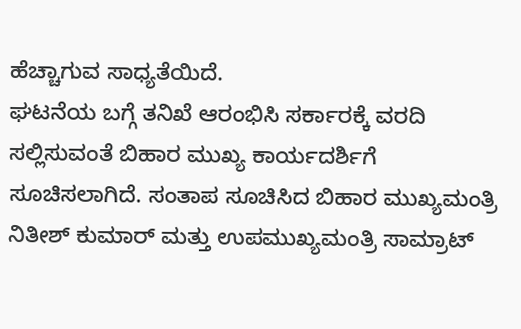ಹೆಚ್ಚಾಗುವ ಸಾಧ್ಯತೆಯಿದೆ.
ಘಟನೆಯ ಬಗ್ಗೆ ತನಿಖೆ ಆರಂಭಿಸಿ ಸರ್ಕಾರಕ್ಕೆ ವರದಿ ಸಲ್ಲಿಸುವಂತೆ ಬಿಹಾರ ಮುಖ್ಯ ಕಾರ್ಯದರ್ಶಿಗೆ ಸೂಚಿಸಲಾಗಿದೆ. ಸಂತಾಪ ಸೂಚಿಸಿದ ಬಿಹಾರ ಮುಖ್ಯಮಂತ್ರಿ ನಿತೀಶ್ ಕುಮಾರ್ ಮತ್ತು ಉಪಮುಖ್ಯಮಂತ್ರಿ ಸಾಮ್ರಾಟ್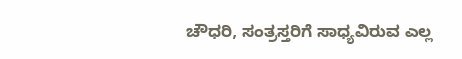ಚೌಧರಿ, ಸಂತ್ರಸ್ತರಿಗೆ ಸಾಧ್ಯವಿರುವ ಎಲ್ಲ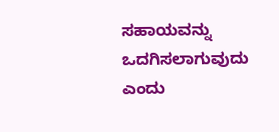ಸಹಾಯವನ್ನು ಒದಗಿಸಲಾಗುವುದು ಎಂದು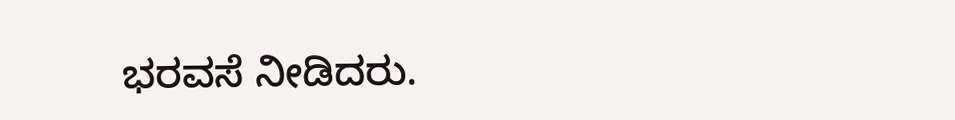ಭರವಸೆ ನೀಡಿದರು.